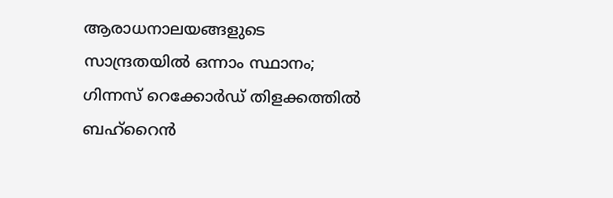ആരാധനാലയങ്ങളുടെ സാന്ദ്രതയിൽ ഒന്നാം സ്ഥാനം; ഗിന്നസ് റെക്കോർഡ് തിളക്കത്തിൽ ബഹ്‌റൈൻ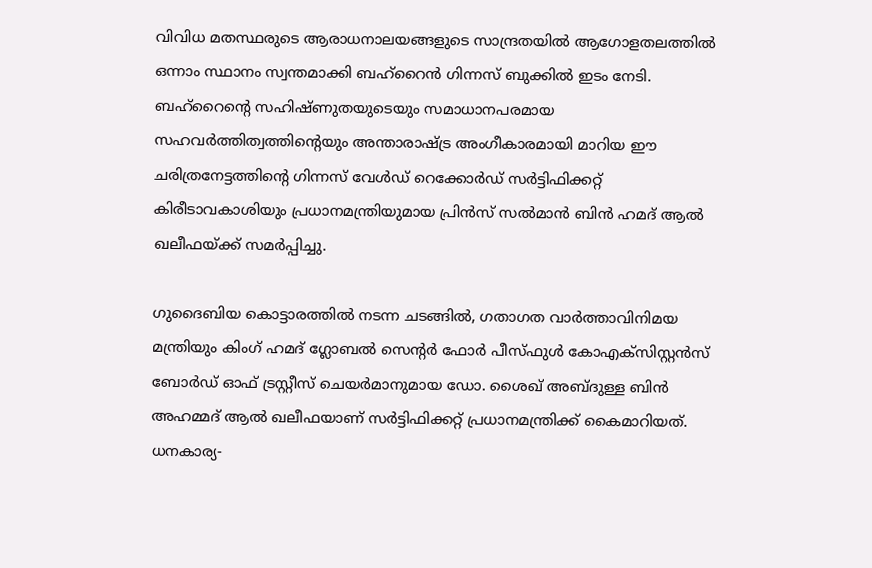വിവിധ മതസ്ഥരുടെ ആരാധനാലയങ്ങളുടെ സാന്ദ്രതയിൽ ആഗോളതലത്തിൽ ഒന്നാം സ്ഥാനം സ്വന്തമാക്കി ബഹ്‌റൈൻ ഗിന്നസ് ബുക്കിൽ ഇടം നേടി. ബഹ്‌റൈന്റെ സഹിഷ്ണുതയുടെയും സമാധാനപരമായ സഹവർത്തിത്വത്തിന്റെയും അന്താരാഷ്ട്ര അംഗീകാരമായി മാറിയ ഈ ചരിത്രനേട്ടത്തിന്റെ ഗിന്നസ് വേൾഡ് റെക്കോർഡ് സർട്ടിഫിക്കറ്റ് കിരീടാവകാശിയും പ്രധാനമന്ത്രിയുമായ പ്രിൻസ് സൽമാൻ ബിൻ ഹമദ് ആൽ ഖലീഫയ്ക്ക് സമർപ്പിച്ചു.

ഗുദൈബിയ കൊട്ടാരത്തിൽ നടന്ന ചടങ്ങിൽ, ഗതാഗത വാർത്താവിനിമയ മന്ത്രിയും കിംഗ് ഹമദ് ഗ്ലോബൽ സെന്റർ ഫോർ പീസ്ഫുൾ കോഎക്സിസ്റ്റൻസ് ബോർഡ് ഓഫ് ട്രസ്റ്റീസ് ചെയർമാനുമായ ഡോ. ശൈഖ് അബ്ദുള്ള ബിൻ അഹമ്മദ് ആൽ ഖലീഫയാണ് സർട്ടിഫിക്കറ്റ് പ്രധാനമന്ത്രിക്ക് കൈമാറിയത്. ധനകാര്യ-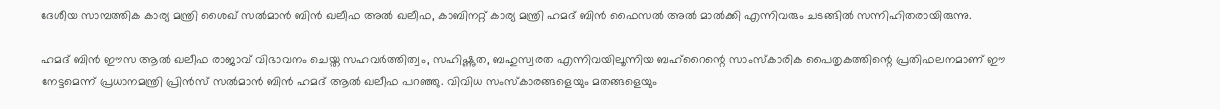ദേശീയ സാമ്പത്തിക കാര്യ മന്ത്രി ശൈഖ് സൽമാൻ ബിൻ ഖലീഫ അൽ ഖലീഫ, കാബിനറ്റ് കാര്യ മന്ത്രി ഹമദ് ബിൻ ഫൈസൽ അൽ മാൽക്കി എന്നിവരും ചടങ്ങിൽ സന്നിഹിതരായിരുന്നു.

ഹമദ് ബിൻ ഈസ ആൽ ഖലീഫ രാജാവ് വിഭാവനം ചെയ്ത സഹവർത്തിത്വം, സഹിഷ്ണുത, ബഹുസ്വരത എന്നിവയിലൂന്നിയ ബഹ്‌റൈന്റെ സാംസ്കാരിക പൈതൃകത്തിന്റെ പ്രതിഫലനമാണ് ഈ നേട്ടമെന്ന് പ്രധാനമന്ത്രി പ്രിൻസ് സൽമാൻ ബിൻ ഹമദ് ആൽ ഖലീഫ പറഞ്ഞു. വിവിധ സംസ്കാരങ്ങളെയും മതങ്ങളെയും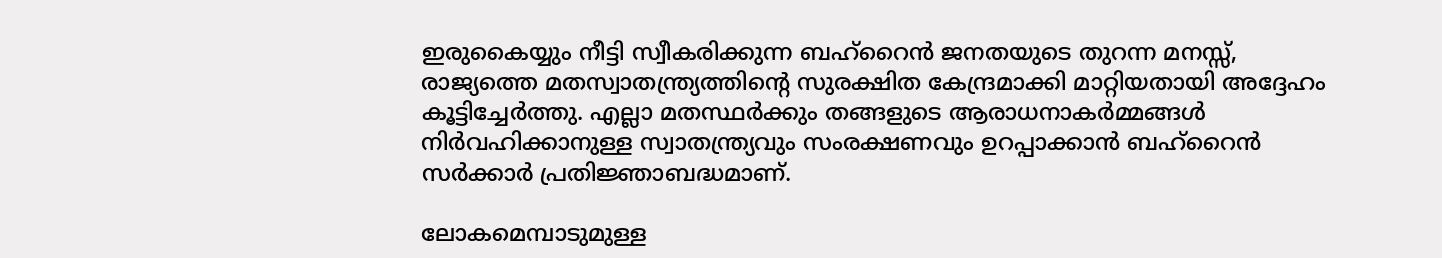ഇരുകൈയ്യും നീട്ടി സ്വീകരിക്കുന്ന ബഹ്‌റൈൻ ജനതയുടെ തുറന്ന മനസ്സ്, രാജ്യത്തെ മതസ്വാതന്ത്ര്യത്തിന്റെ സുരക്ഷിത കേന്ദ്രമാക്കി മാറ്റിയതായി അദ്ദേഹം കൂട്ടിച്ചേർത്തു. എല്ലാ മതസ്ഥർക്കും തങ്ങളുടെ ആരാധനാകർമ്മങ്ങൾ നിർവഹിക്കാനുള്ള സ്വാതന്ത്ര്യവും സംരക്ഷണവും ഉറപ്പാക്കാൻ ബഹ്‌റൈൻ സർക്കാർ പ്രതിജ്ഞാബദ്ധമാണ്.

ലോകമെമ്പാടുമുള്ള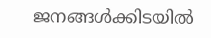ജനങ്ങൾക്കിടയിൽ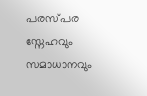പരസ്പര സ്നേഹവും സമാധാനവും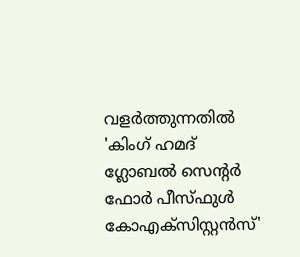വളർത്തുന്നതിൽ 'കിംഗ് ഹമദ് ഗ്ലോബൽ സെന്റർ ഫോർ പീസ്ഫുൾ കോഎക്സിസ്റ്റൻസ്'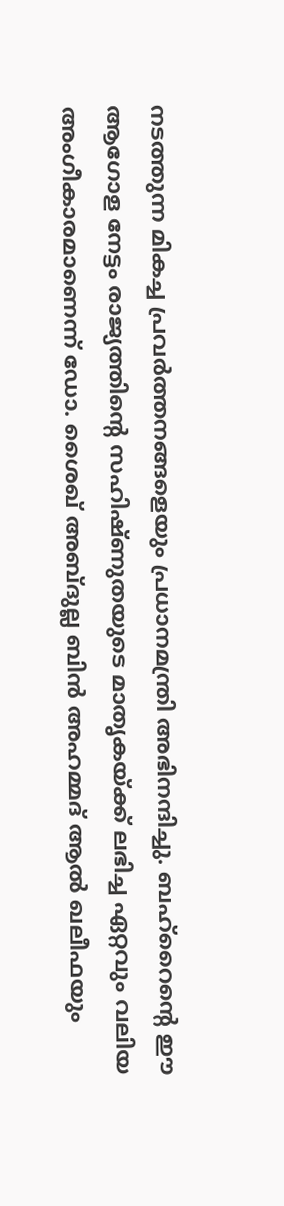നടത്തുന്ന മികച്ച പ്രവർത്തനങ്ങളെയും പ്രധാനമന്ത്രി അഭിനന്ദിച്ചു. ബഹ്‌റൈന്റെ ഈ ആഗോള നേട്ടം രാജ്യത്തിന്റെ സഹിഷ്ണുതയുടെ മാതൃകയ്ക്ക് ലഭിച്ച ഏറ്റവും വലിയ അംഗീകാരമാണെന്ന് ഡോ. ശൈഖ് അബ്ദുല്ല ബിൻ അഹമ്മദ് ആൽ ഖലീഫയും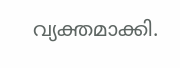വ്യക്തമാക്കി.